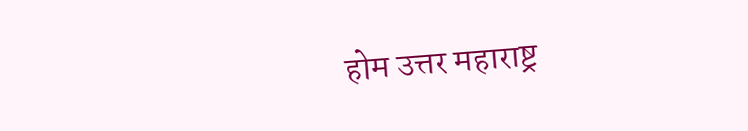होम उत्तर महाराष्ट्र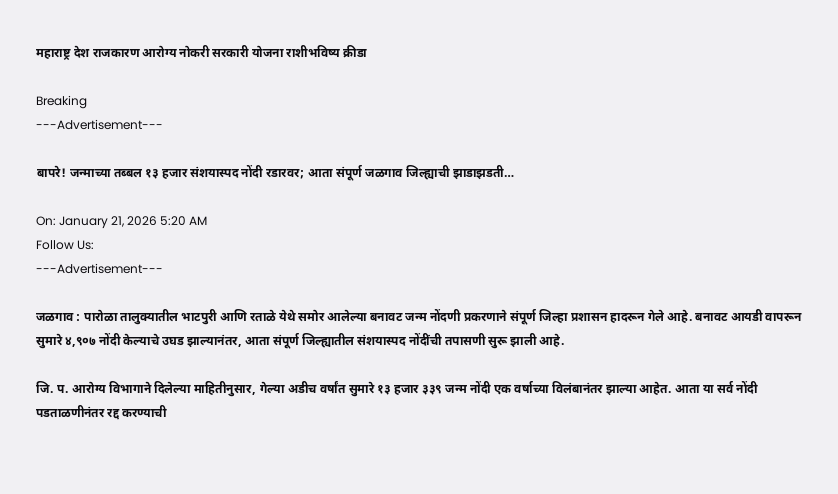महाराष्ट्र देश राजकारण आरोग्य नोकरी सरकारी योजना राशीभविष्य क्रीडा

Breaking
---Advertisement---

बापरे! जन्माच्या तब्बल १३ हजार संशयास्पद नोंदी रडारवर; आता संपूर्ण जळगाव जिल्ह्याची झाडाझडती…

On: January 21, 2026 5:20 AM
Follow Us:
---Advertisement---

जळगाव : पारोळा तालुक्यातील भाटपुरी आणि रताळे येथे समोर आलेल्या बनावट जन्म नोंदणी प्रकरणाने संपूर्ण जिल्हा प्रशासन हादरून गेले आहे. बनावट आयडी वापरून सुमारे ४,९०७ नोंदी केल्याचे उघड झाल्यानंतर, आता संपूर्ण जिल्ह्यातील संशयास्पद नोंदींची तपासणी सुरू झाली आहे.

जि. प. आरोग्य विभागाने दिलेल्या माहितीनुसार, गेल्या अडीच वर्षांत सुमारे १३ हजार ३३९ जन्म नोंदी एक वर्षाच्या विलंबानंतर झाल्या आहेत. आता या सर्व नोंदी पडताळणीनंतर रद्द करण्याची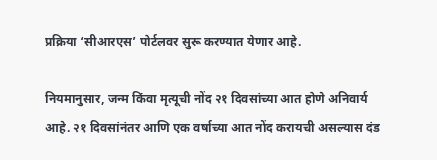प्रक्रिया ‘सीआरएस’ पोर्टलवर सुरू करण्यात येणार आहे.

नियमानुसार, जन्म किंवा मृत्यूची नोंद २१ दिवसांच्या आत होणे अनिवार्य आहे. २१ दिवसांनंतर आणि एक वर्षाच्या आत नोंद करायची असल्यास दंड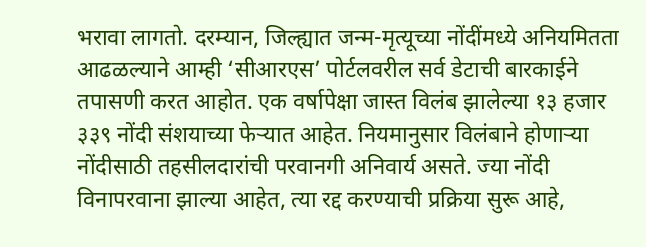भरावा लागतो. दरम्यान, जिल्ह्यात जन्म-मृत्यूच्या नोंदींमध्ये अनियमितता आढळल्याने आम्ही ‘सीआरएस’ पोर्टलवरील सर्व डेटाची बारकाईने तपासणी करत आहोत. एक वर्षापेक्षा जास्त विलंब झालेल्या १३ हजार ३३९ नोंदी संशयाच्या फेऱ्यात आहेत. नियमानुसार विलंबाने होणाऱ्या नोंदीसाठी तहसीलदारांची परवानगी अनिवार्य असते. ज्या नोंदी विनापरवाना झाल्या आहेत, त्या रद्द करण्याची प्रक्रिया सुरू आहे,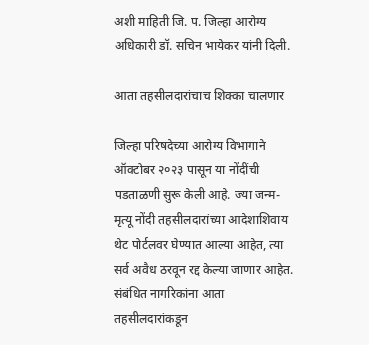अशी माहिती जि. प. जिल्हा आरोग्य अधिकारी डॉ. सचिन भायेकर यांनी दिली.

आता तहसीलदारांचाच शिक्का चालणार

जिल्हा परिषदेच्या आरोग्य विभागाने ऑक्टोबर २०२३ पासून या नोंदींची पडताळणी सुरू केली आहे. ज्या जन्म-मृत्यू नोंदी तहसीलदारांच्या आदेशाशिवाय थेट पोर्टलवर घेण्यात आल्या आहेत, त्या सर्व अवैध ठरवून रद्द केल्या जाणार आहेत. संबंधित नागरिकांना आता तहसीलदारांकडून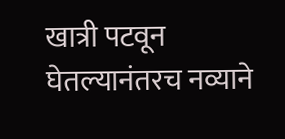खात्री पटवून घेतल्यानंतरच नव्याने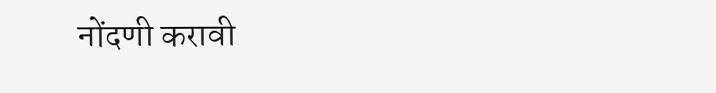नोंदणी करावी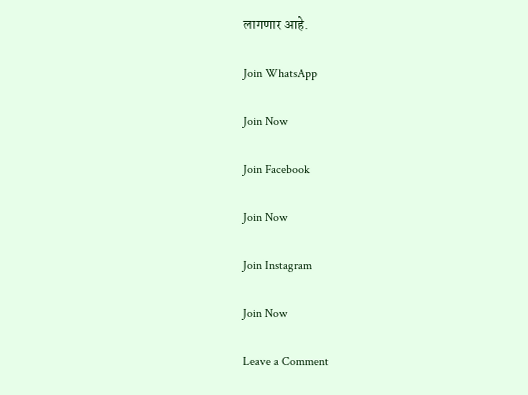लागणार आहे.

Join WhatsApp

Join Now

Join Facebook

Join Now

Join Instagram

Join Now

Leave a Comment